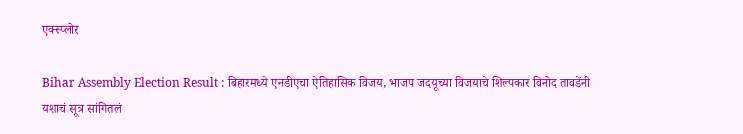एक्स्प्लोर

Bihar Assembly Election Result : बिहारमध्ये एनडीएचा ऐतिहासिक विजय, भाजप जदयूच्या विजयाचे शिल्पकार विनोद तावडेंनी यशाचं सूत्र सांगितलं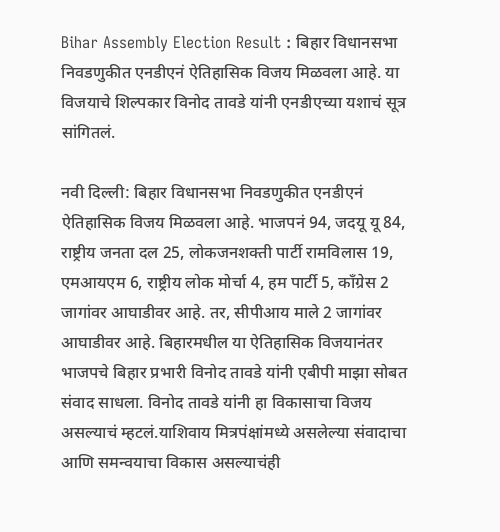Bihar Assembly Election Result : बिहार विधानसभा निवडणुकीत एनडीएनं ऐतिहासिक विजय मिळवला आहे. या विजयाचे शिल्पकार विनोद तावडे यांनी एनडीएच्या यशाचं सूत्र सांगितलं.

नवी दिल्ली: बिहार विधानसभा निवडणुकीत एनडीएनं ऐतिहासिक विजय मिळवला आहे. भाजपनं 94, जदयू यू 84, राष्ट्रीय जनता दल 25, लोकजनशक्ती पार्टी रामविलास 19, एमआयएम 6, राष्ट्रीय लोक मोर्चा 4, हम पार्टी 5, काँग्रेस 2 जागांवर आघाडीवर आहे. तर, सीपीआय माले 2 जागांवर आघाडीवर आहे. बिहारमधील या ऐतिहासिक विजयानंतर भाजपचे बिहार प्रभारी विनोद तावडे यांनी एबीपी माझा सोबत संवाद साधला. विनोद तावडे यांनी हा विकासाचा विजय असल्याचं म्हटलं.याशिवाय मित्रपंक्षांमध्ये असलेल्या संवादाचा आणि समन्वयाचा विकास असल्याचंही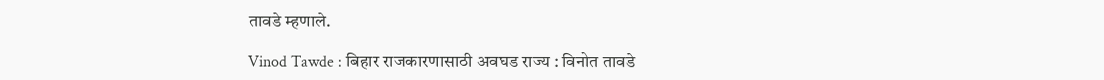तावडे म्हणाले.

Vinod Tawde : बिहार राजकारणासाठी अवघड राज्य : विनोत तावडे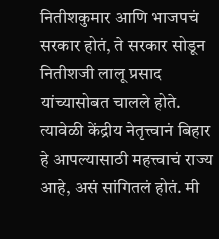नितीशकुमार आणि भाजपचं सरकार होतं, ते सरकार सोडून नितीशजी लालू प्रसाद यांच्यासोबत चालले होते. त्यावेळी केंद्रीय नेतृत्त्वानं बिहार हे आपल्यासाठी महत्त्वाचं राज्य आहे, असं सांगितलं होतं. मी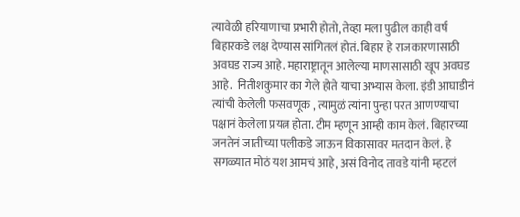त्यावेळी हरियाणाचा प्रभारी होतो, तेव्हा मला पुढील काही वर्ष बिहारकडे लक्ष देण्यास सांगितलं होतं. बिहार हे राजकारणासाठी अवघड राज्य आहे. महाराष्ट्रातून आलेल्या माणसासाठी खूप अवघड आहे.  नितीशकुमार का गेले होते याचा अभ्यास केला. इंडी आघाडीनं त्यांची केलेली फसवणूक , त्यामुळं त्यांना पुन्हा परत आणण्याचा पक्षानं केलेला प्रयत्न होता. टीम म्हणून आम्ही काम केलं. बिहारच्या जनतेनं जातीच्या पलीकडे जाऊन विकासावर मतदान केलं. हे सगळ्यात मोठं यश आमचं आहे, असं विनोद तावडे यांनी म्हटलं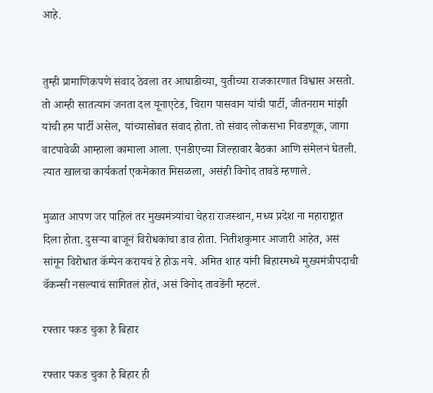आहे.


तुम्ही प्रामाणिकपणे संवाद ठेवला तर आघाडीच्या, युतीच्या राजकारणात विश्वास असतो. तो आम्ही सातत्यानं जनता दल यूनाएटेड, चिराग पासवान यांची पार्टी, जीतनराम मांझी यांची हम पार्टी असेल, यांच्यासोबत संवाद होता. तो संवाद लोकसभा निवडणूक, जागा वाटपावेळी आम्हाला कामाला आला. एनडीएच्या जिल्हावार बैठका आणि संमेलनं घेतली. त्यात खालचा कार्यकर्ता एकमेकात मिसळला, असंही विनोद तावडे म्हणाले.

मुळात आपण जर पाहिलं तर मुख्यमंत्र्यांचा चेहरा राजस्थान, मध्य प्रदेश ना महाराष्ट्रात दिला होता. दुसऱ्या बाजूनं विरोधकांचा डाव होता. नितीशकुमार आजारी आहेत, असं सांगून विरोधात कॅम्पेन करायचं हे होऊ नये. अमित शाह यांनी बिहारमध्ये मुख्यमंत्रीपदाची वॅकन्सी नसल्याचं सांगितलं होतं, असं विनोद तावडेंनी म्हटलं.

रफ्तार पकड चुका है बिहार

रफ्तार पकड चुका है बिहार ही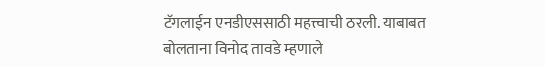टॅगलाईन एनडीएससाठी महत्त्वाची ठरली. याबाबत बोलताना विनोद तावडे म्हणाले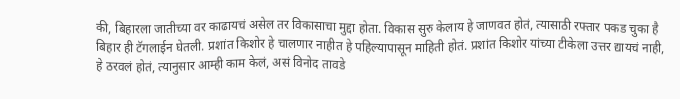की, बिहारला जातीच्या वर काढायचं असेल तर विकासाचा मुद्दा होता. विकास सुरु केलाय हे जाणवत होतं, त्यासाठी रफ्तार पकड चुका है बिहार ही टॅगलाईन घेतली. प्रशांत किशोर हे चालणार नाहीत हे पहिल्यापासून माहिती होतं. प्रशांत किशोर यांच्या टीकेला उत्तर द्यायचं नाही, हे ठरवलं होतं, त्यानुसार आम्ही काम केलं, असं विनोद तावडे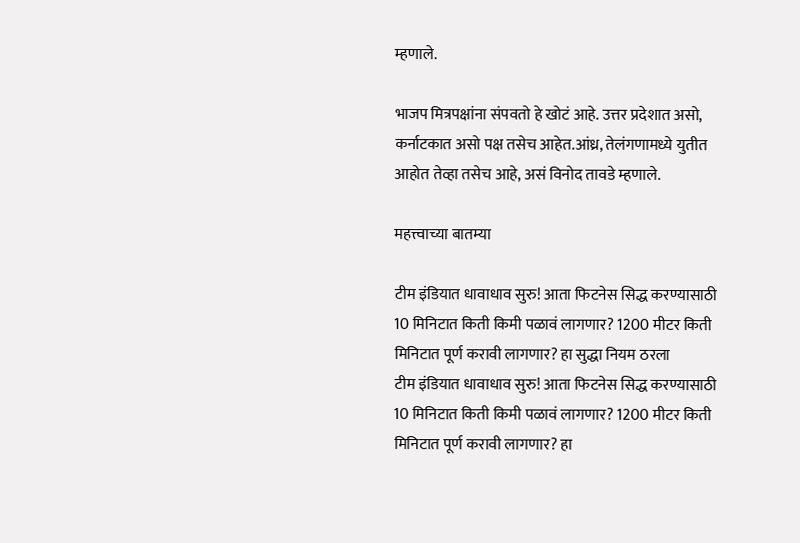म्हणाले.

भाजप मित्रपक्षांना संपवतो हे खोटं आहे. उत्तर प्रदेशात असो, कर्नाटकात असो पक्ष तसेच आहेत.आंध्र, तेलंगणामध्ये युतीत आहोत तेव्हा तसेच आहे, असं विनोद तावडे म्हणाले.

महत्त्वाच्या बातम्या

टीम इंडियात धावाधाव सुरु! आता फिटनेस सिद्ध करण्यासाठी 10 मिनिटात किती किमी पळावं लागणार? 1200 मीटर किती मिनिटात पूर्ण करावी लागणार? हा सुद्धा नियम ठरला
टीम इंडियात धावाधाव सुरु! आता फिटनेस सिद्ध करण्यासाठी 10 मिनिटात किती किमी पळावं लागणार? 1200 मीटर किती मिनिटात पूर्ण करावी लागणार? हा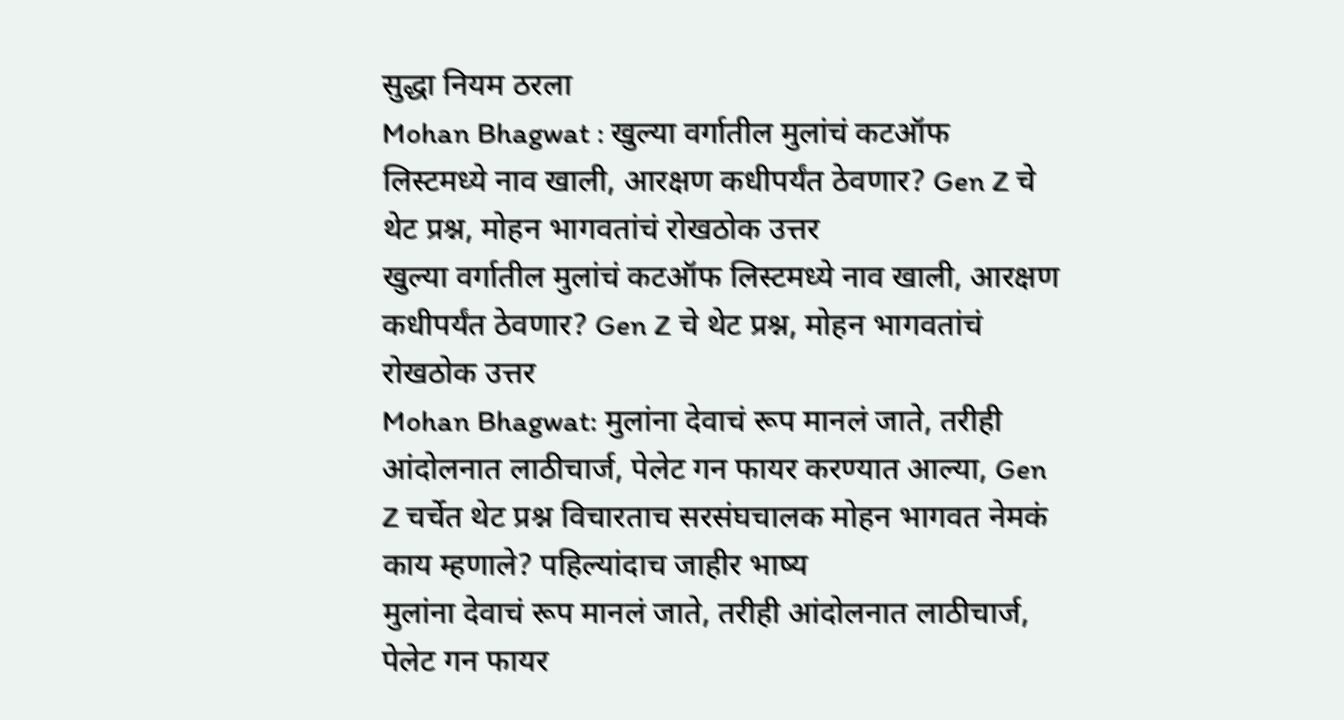सुद्धा नियम ठरला
Mohan Bhagwat : खुल्या वर्गातील मुलांचं कटऑफ लिस्टमध्ये नाव खाली, आरक्षण कधीपर्यंत ठेवणार? Gen Z चे थेट प्रश्न, मोहन भागवतांचं रोखठोक उत्तर
खुल्या वर्गातील मुलांचं कटऑफ लिस्टमध्ये नाव खाली, आरक्षण कधीपर्यंत ठेवणार? Gen Z चे थेट प्रश्न, मोहन भागवतांचं रोखठोक उत्तर
Mohan Bhagwat: मुलांना देवाचं रूप मानलं जाते, तरीही आंदोलनात लाठीचार्ज, पेलेट गन फायर करण्यात आल्या, Gen Z चर्चेत थेट प्रश्न विचारताच सरसंघचालक मोहन भागवत नेमकं काय म्हणाले? पहिल्यांदाच जाहीर भाष्य
मुलांना देवाचं रूप मानलं जाते, तरीही आंदोलनात लाठीचार्ज, पेलेट गन फायर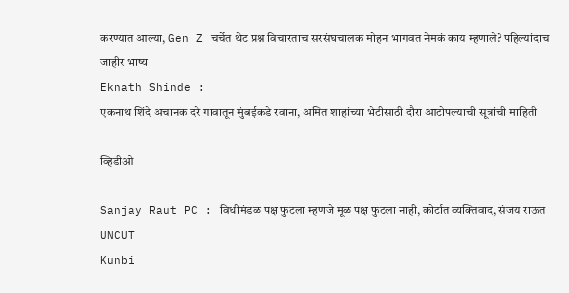करण्यात आल्या, Gen Z चर्चेत थेट प्रश्न विचारताच सरसंघचालक मोहन भागवत नेमकं काय म्हणाले? पहिल्यांदाच जाहीर भाष्य
Eknath Shinde :
एकनाथ शिंदे अचानक दरे गावातून मुंबईकडे रवाना, अमित शाहांच्या भेटीसाठी दौरा आटोपल्याची सूत्रांची माहिती

व्हिडीओ

Sanjay Raut PC : विधीमंडळ पक्ष फुटला म्हणजे मूळ पक्ष फुटला नाही, कोर्टात व्यक्तिवाद, संजय राऊत UNCUT
Kunbi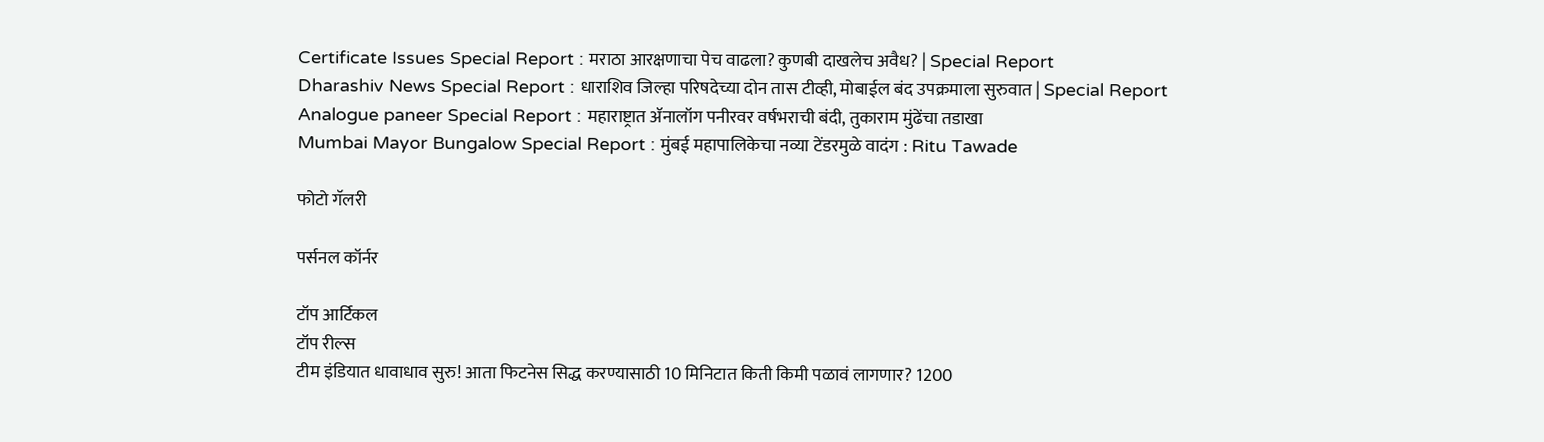Certificate Issues Special Report : मराठा आरक्षणाचा पेच वाढला? कुणबी दाखलेच अवैध? | Special Report
Dharashiv News Special Report : धाराशिव जिल्हा परिषदेच्या दोन तास टीव्ही, मोबाईल बंद उपक्रमाला सुरुवात | Special Report
Analogue paneer Special Report : महाराष्ट्रात ॲनालॉग पनीरवर वर्षभराची बंदी, तुकाराम मुंढेंचा तडाखा
Mumbai Mayor Bungalow Special Report : मुंबई महापालिकेचा नव्या टेंडरमुळे वादंग : Ritu Tawade

फोटो गॅलरी

पर्सनल कॉर्नर

टॉप आर्टिकल
टॉप रील्स
टीम इंडियात धावाधाव सुरु! आता फिटनेस सिद्ध करण्यासाठी 10 मिनिटात किती किमी पळावं लागणार? 1200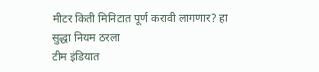मीटर किती मिनिटात पूर्ण करावी लागणार? हा सुद्धा नियम ठरला
टीम इंडियात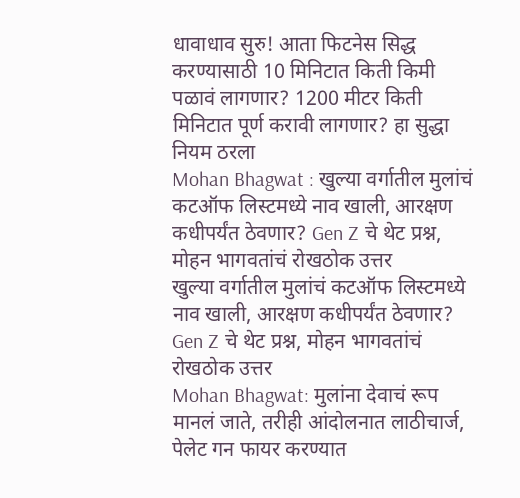धावाधाव सुरु! आता फिटनेस सिद्ध करण्यासाठी 10 मिनिटात किती किमी पळावं लागणार? 1200 मीटर किती मिनिटात पूर्ण करावी लागणार? हा सुद्धा नियम ठरला
Mohan Bhagwat : खुल्या वर्गातील मुलांचं कटऑफ लिस्टमध्ये नाव खाली, आरक्षण कधीपर्यंत ठेवणार? Gen Z चे थेट प्रश्न, मोहन भागवतांचं रोखठोक उत्तर
खुल्या वर्गातील मुलांचं कटऑफ लिस्टमध्ये नाव खाली, आरक्षण कधीपर्यंत ठेवणार? Gen Z चे थेट प्रश्न, मोहन भागवतांचं रोखठोक उत्तर
Mohan Bhagwat: मुलांना देवाचं रूप मानलं जाते, तरीही आंदोलनात लाठीचार्ज, पेलेट गन फायर करण्यात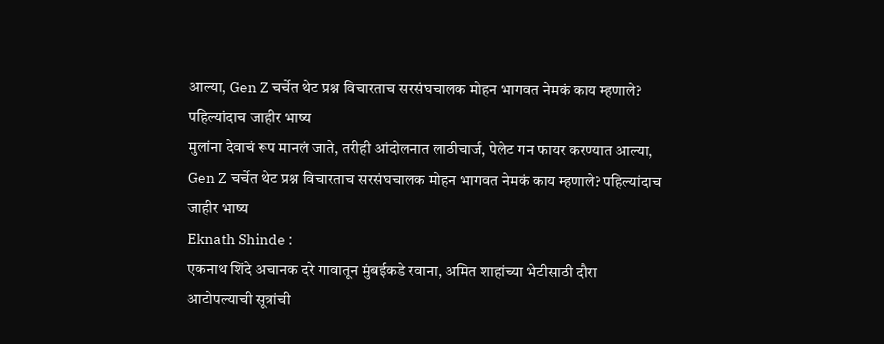आल्या, Gen Z चर्चेत थेट प्रश्न विचारताच सरसंघचालक मोहन भागवत नेमकं काय म्हणाले? पहिल्यांदाच जाहीर भाष्य
मुलांना देवाचं रूप मानलं जाते, तरीही आंदोलनात लाठीचार्ज, पेलेट गन फायर करण्यात आल्या, Gen Z चर्चेत थेट प्रश्न विचारताच सरसंघचालक मोहन भागवत नेमकं काय म्हणाले? पहिल्यांदाच जाहीर भाष्य
Eknath Shinde :
एकनाथ शिंदे अचानक दरे गावातून मुंबईकडे रवाना, अमित शाहांच्या भेटीसाठी दौरा आटोपल्याची सूत्रांची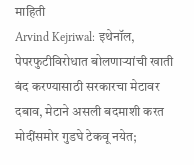माहिती
Arvind Kejriwal: इथेनॉल, पेपरफुटीविरोधात बोलणाऱ्यांची खाती बंद करण्यासाठी सरकारचा मेटावर दबाव, मेटाने असली बदमाशी करत मोदींसमोर गुडघे टेकवू नयेत;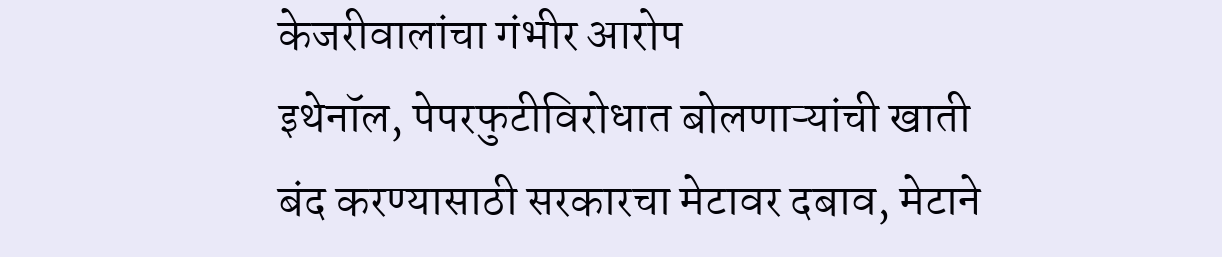केजरीवालांचा गंभीर आरोप
इथेनॉल, पेपरफुटीविरोधात बोलणाऱ्यांची खाती बंद करण्यासाठी सरकारचा मेटावर दबाव, मेटाने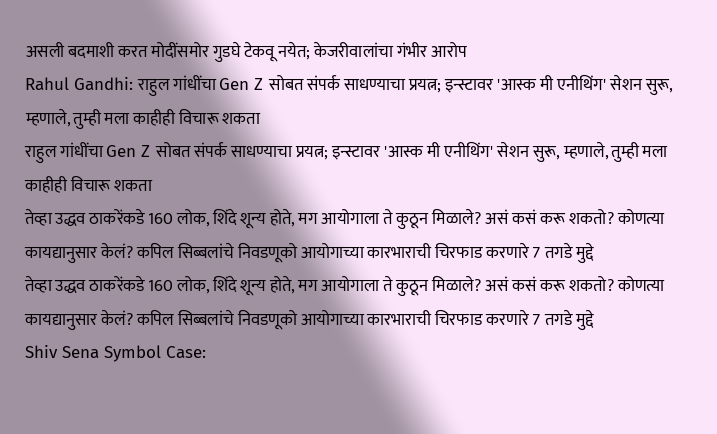असली बदमाशी करत मोदींसमोर गुडघे टेकवू नयेत; केजरीवालांचा गंभीर आरोप
Rahul Gandhi: राहुल गांधींचा Gen Z सोबत संपर्क साधण्याचा प्रयत्न; इन्स्टावर 'आस्क मी एनीथिंग' सेशन सुरू, म्हणाले, तुम्ही मला काहीही विचारू शकता
राहुल गांधींचा Gen Z सोबत संपर्क साधण्याचा प्रयत्न; इन्स्टावर 'आस्क मी एनीथिंग' सेशन सुरू, म्हणाले, तुम्ही मला काहीही विचारू शकता
तेव्हा उद्धव ठाकरेंकडे 160 लोक, शिंदे शून्य होते, मग आयोगाला ते कुठून मिळाले? असं कसं करू शकतो? कोणत्या कायद्यानुसार केलं? कपिल सिब्बलांचे निवडणूको आयोगाच्या कारभाराची चिरफाड करणारे 7 तगडे मुद्दे
तेव्हा उद्धव ठाकरेंकडे 160 लोक, शिंदे शून्य होते, मग आयोगाला ते कुठून मिळाले? असं कसं करू शकतो? कोणत्या कायद्यानुसार केलं? कपिल सिब्बलांचे निवडणूको आयोगाच्या कारभाराची चिरफाड करणारे 7 तगडे मुद्दे
Shiv Sena Symbol Case: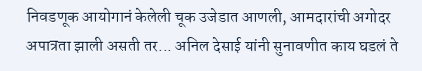निवडणूक आयोगानं केलेली चूक उजेडात आणली, आमदारांची अगोदर अपात्रता झाली असती तर... अनिल देसाई यांनी सुनावणीत काय घडलं ते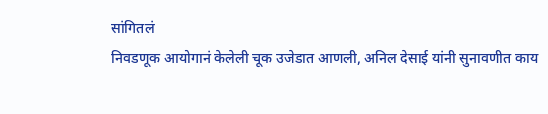सांगितलं
निवडणूक आयोगानं केलेली चूक उजेडात आणली, अनिल देसाई यांनी सुनावणीत काय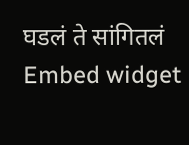घडलं ते सांगितलं
Embed widget